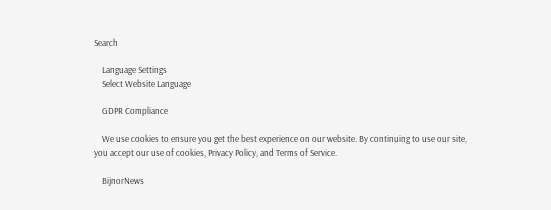Search

    Language Settings
    Select Website Language

    GDPR Compliance

    We use cookies to ensure you get the best experience on our website. By continuing to use our site, you accept our use of cookies, Privacy Policy, and Terms of Service.

    BijnorNews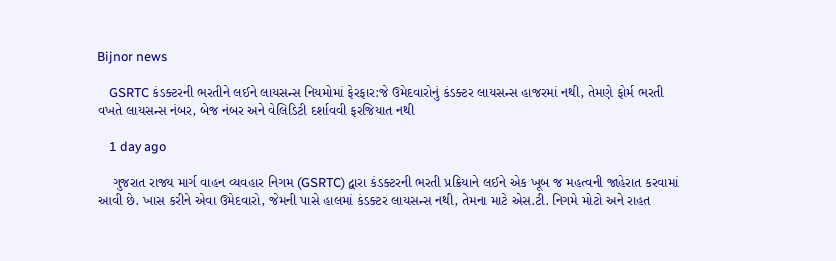Bijnor news

    GSRTC કંડક્ટરની ભરતીને લઈને લાયસન્સ નિયમોમાં ફેરફાર:જે ઉમેદવારોનું કંડક્ટર લાયસન્સ હાજરમાં નથી, તેમણે ફોર્મ ભરતી વખતે લાયસન્સ નંબર, બેજ નંબર અને વેલિડિટી દર્શાવવી ફરજિયાત નથી

    1 day ago

    ગુજરાત રાજ્ય માર્ગ વાહન વ્યવહાર નિગમ (GSRTC) દ્વારા કંડક્ટરની ભરતી પ્રક્રિયાને લઈને એક ખૂબ જ મહત્વની જાહેરાત કરવામાં આવી છે. ખાસ કરીને એવા ઉમેદવારો, જેમની પાસે હાલમાં કંડક્ટર લાયસન્સ નથી, તેમના માટે એસ.ટી. નિગમે મોટો અને રાહત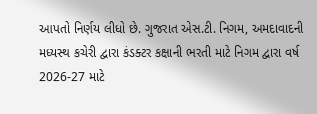આપતો નિર્ણય લીધો છે. ગુજરાત એસ.ટી. નિગમ, અમદાવાદની મધ્યસ્થ કચેરી દ્વારા કંડક્ટર કક્ષાની ભરતી માટે નિગમ દ્વારા વર્ષ 2026-27 માટે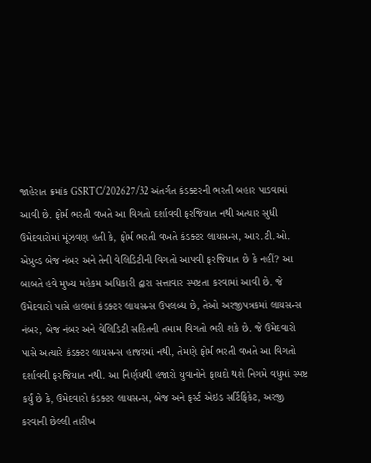જાહેરાત ક્રમાંક GSRTC/202627/32 અંતર્ગત કંડક્ટરની ભરતી બહાર પાડવામાં આવી છે. ફોર્મ ભરતી વખતે આ વિગતો દર્શાવવી ફરજિયાત નથી અત્યાર સુધી ઉમેદવારોમાં મૂંઝવણ હતી કે, ફોર્મ ભરતી વખતે કંડક્ટર લાયસન્સ, આર.ટી.ઓ. એપ્રુવ્ડ બેજ નંબર અને તેની વેલિડિટીની વિગતો આપવી ફરજિયાત છે કે નહીં? આ બાબતે હવે મુખ્ય મહેકમ અધિકારી દ્વારા સત્તાવાર સ્પષ્ટતા કરવામાં આવી છે. જે ઉમેદવારો પાસે હાલમાં કંડક્ટર લાયસન્સ ઉપલબ્ધ છે, તેઓ અરજીપત્રકમાં લાયસન્સ નંબર, બેજ નંબર અને વેલિડિટી સહિતની તમામ વિગતો ભરી શકે છે. જે ઉમેદવારો પાસે અત્યારે કંડક્ટર લાયસન્સ હાજરમાં નથી, તેમણે ફોર્મ ભરતી વખતે આ વિગતો દર્શાવવી ફરજિયાત નથી. આ નિર્ણયથી હજારો યુવાનોને ફાયદો થશે નિગમે વધુમાં સ્પષ્ટ કર્યું છે કે, ઉમેદવારો કંડક્ટર લાયસન્સ, બેજ અને ફર્સ્ટ એઇડ સર્ટિફિકેટ, અરજી કરવાની છેલ્લી તારીખ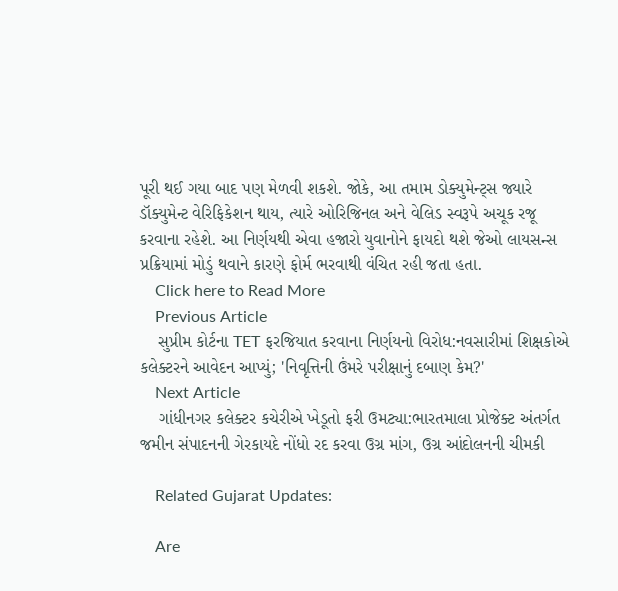પૂરી થઈ ગયા બાદ પણ મેળવી શકશે. જોકે, આ તમામ ડોક્યુમેન્ટ્સ જ્યારે ડૉક્યુમેન્ટ વેરિફિકેશન થાય, ત્યારે ઓરિજિનલ અને વેલિડ સ્વરૂપે અચૂક રજૂ કરવાના રહેશે. આ નિર્ણયથી એવા હજારો યુવાનોને ફાયદો થશે જેઓ લાયસન્સ પ્રક્રિયામાં મોડું થવાને કારણે ફોર્મ ભરવાથી વંચિત રહી જતા હતા.
    Click here to Read More
    Previous Article
    સુપ્રીમ કોર્ટના TET ફરજિયાત કરવાના નિર્ણયનો વિરોધ:નવસારીમાં શિક્ષકોએ કલેક્ટરને આવેદન આપ્યું; 'નિવૃત્તિની ઉંમરે પરીક્ષાનું દબાણ કેમ?'
    Next Article
    ગાંધીનગર કલેક્ટર કચેરીએ ખેડૂતો ફરી ઉમટ્યા:ભારતમાલા પ્રોજેક્ટ અંતર્ગત જમીન સંપાદનની ગેરકાયદે નોંધો રદ કરવા ઉગ્ર માંગ, ઉગ્ર આંદોલનની ચીમકી

    Related Gujarat Updates:

    Are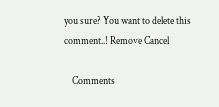you sure? You want to delete this comment..! Remove Cancel

    Comments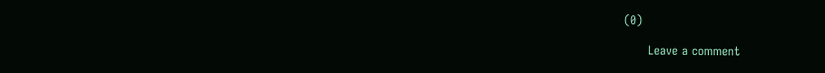(0)

      Leave a comment